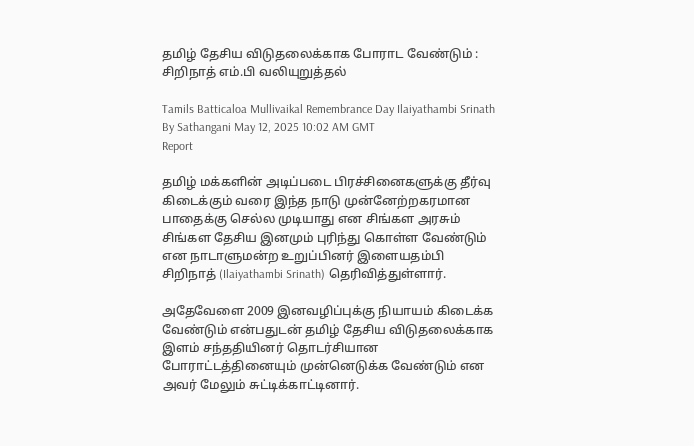தமிழ் தேசிய விடுதலைக்காக போராட வேண்டும் : சிறிநாத் எம்.பி வலியுறுத்தல்

Tamils Batticaloa Mullivaikal Remembrance Day Ilaiyathambi Srinath
By Sathangani May 12, 2025 10:02 AM GMT
Report

தமிழ் மக்களின் அடிப்படை பிரச்சினைகளுக்கு தீர்வு கிடைக்கும் வரை இந்த நாடு முன்னேற்றகரமான பாதைக்கு செல்ல முடியாது என சிங்கள அரசும் சிங்கள தேசிய இனமும் புரிந்து கொள்ள வேண்டும் என நாடாளுமன்ற உறுப்பினர் இளையதம்பி சிறிநாத் (Ilaiyathambi Srinath) தெரிவித்துள்ளார்.

அதேவேளை 2009 இனவழிப்புக்கு நியாயம் கிடைக்க வேண்டும் என்பதுடன் தமிழ் தேசிய விடுதலைக்காக இளம் சந்ததியினர் தொடர்சியான போராட்டத்தினையும் முன்னெடுக்க வேண்டும் என அவர் மேலும் சுட்டிக்காட்டினார்.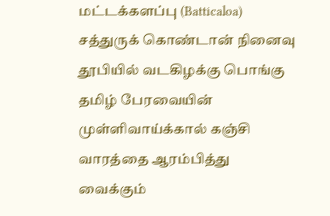மட்டக்களப்பு (Batticaloa) சத்துருக் கொண்டான் நினைவு தூபியில் வடகிழக்கு பொங்கு தமிழ் பேரவையின் முள்ளிவாய்க்கால் கஞ்சி வாரத்தை ஆரம்பித்து வைக்கும்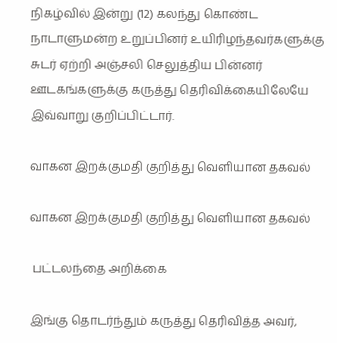நிகழ்வில் இன்று (12) கலந்து கொண்ட நாடாளுமன்ற உறுப்பினர் உயிரிழந்தவர்களுக்கு சுடர் ஏற்றி அஞ்சலி செலுத்திய பின்னர் ஊடகங்களுக்கு கருத்து தெரிவிக்கையிலேயே இவ்வாறு குறிப்பிட்டார்.

வாகன இறக்குமதி குறித்து வெளியான தகவல்

வாகன இறக்குமதி குறித்து வெளியான தகவல்

 பட்டலந்தை அறிக்கை

இங்கு தொடர்ந்தும் கருத்து தெரிவித்த அவர்,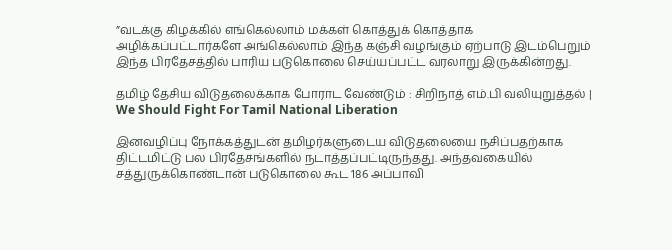”வடக்கு கிழக்கில் எங்கெல்லாம் மக்கள் கொத்துக் கொத்தாக அழிக்கப்பட்டார்களே அங்கெல்லாம் இந்த கஞ்சி வழங்கும் ஏற்பாடு இடம்பெறும் இந்த பிரதேசத்தில் பாரிய படுகொலை செய்யப்பட்ட வரலாறு இருக்கின்றது.

தமிழ் தேசிய விடுதலைக்காக போராட வேண்டும் : சிறிநாத் எம்.பி வலியுறுத்தல் | We Should Fight For Tamil National Liberation

இனவழிப்பு நோக்கத்துடன் தமிழர்களுடைய விடுதலையை நசிப்பதற்காக திட்டமிட்டு பல பிரதேசங்களில் நடாத்தப்பட்டிருந்தது. அந்தவகையில் சத்துருக்கொண்டான் படுகொலை கூட 186 அப்பாவி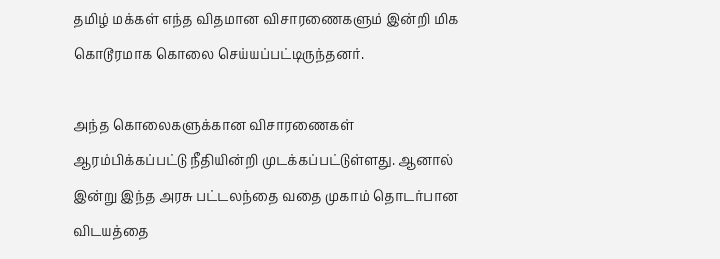தமிழ் மக்கள் எந்த விதமான விசாரணைகளும் இன்றி மிக கொடூரமாக கொலை செய்யப்பட்டிருந்தனர்.

அந்த கொலைகளுக்கான விசாரணைகள் ஆரம்பிக்கப்பட்டு நீதியின்றி முடக்கப்பட்டுள்ளது. ஆனால் இன்று இந்த அரசு பட்டலந்தை வதை முகாம் தொடர்பான விடயத்தை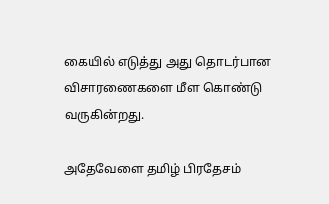கையில் எடுத்து அது தொடர்பான விசாரணைகளை மீள கொண்டு வருகின்றது.

அதேவேளை தமிழ் பிரதேசம்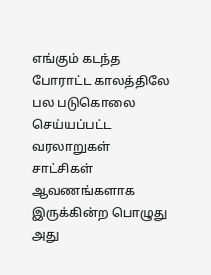எங்கும் கடந்த போராட்ட காலத்திலே பல படுகொலை செய்யப்பட்ட வரலாறுகள் சாட்சிகள் ஆவணங்களாக இருக்கின்ற பொழுது அது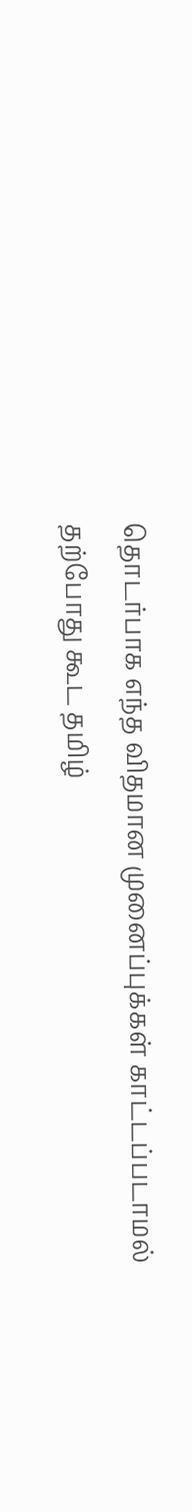தொடர்பாக எந்த விதமான முனைப்புக்கள் காட்டப்படாமல் தற்போது கூட தமிழ்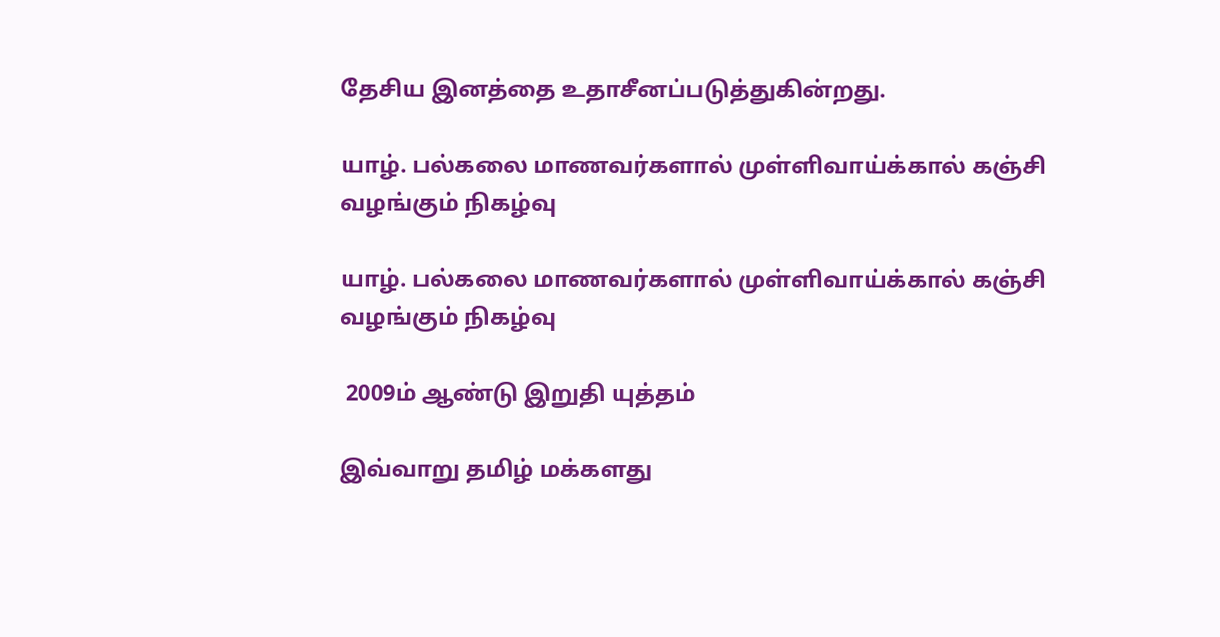தேசிய இனத்தை உதாசீனப்படுத்துகின்றது.

யாழ். பல்கலை மாணவர்களால் முள்ளிவாய்க்கால் கஞ்சி வழங்கும் நிகழ்வு

யாழ். பல்கலை மாணவர்களால் முள்ளிவாய்க்கால் கஞ்சி வழங்கும் நிகழ்வு

 2009ம் ஆண்டு இறுதி யுத்தம்

இவ்வாறு தமிழ் மக்களது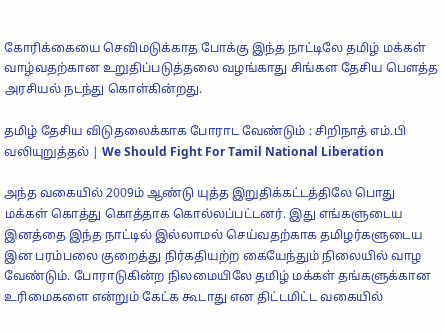கோரிக்கையை செவிமடுக்காத போக்கு இந்த நாட்டிலே தமிழ் மக்கள் வாழ்வதற்கான உறுதிப்படுத்தலை வழங்காது சிங்கள தேசிய பௌத்த அரசியல் நடந்து கொள்கின்றது.

தமிழ் தேசிய விடுதலைக்காக போராட வேண்டும் : சிறிநாத் எம்.பி வலியுறுத்தல் | We Should Fight For Tamil National Liberation

அந்த வகையில் 2009ம் ஆண்டு யுத்த இறுதிக்கட்டத்திலே பொது மக்கள் கொத்து கொத்தாக கொல்லப்பட்டனர். இது எங்களுடைய இனத்தை இந்த நாட்டில் இல்லாமல் செய்வதற்காக தமிழர்களுடைய இன பரம்பலை குறைத்து நிர்கதியற்ற கையேந்தும் நிலையில் வாழ வேண்டும். போராடுகின்ற நிலமையிலே தமிழ் மக்கள் தங்களுக்கான உரிமைகளை என்றும் கேட்க கூடாது என திட்டமிட்ட வகையில்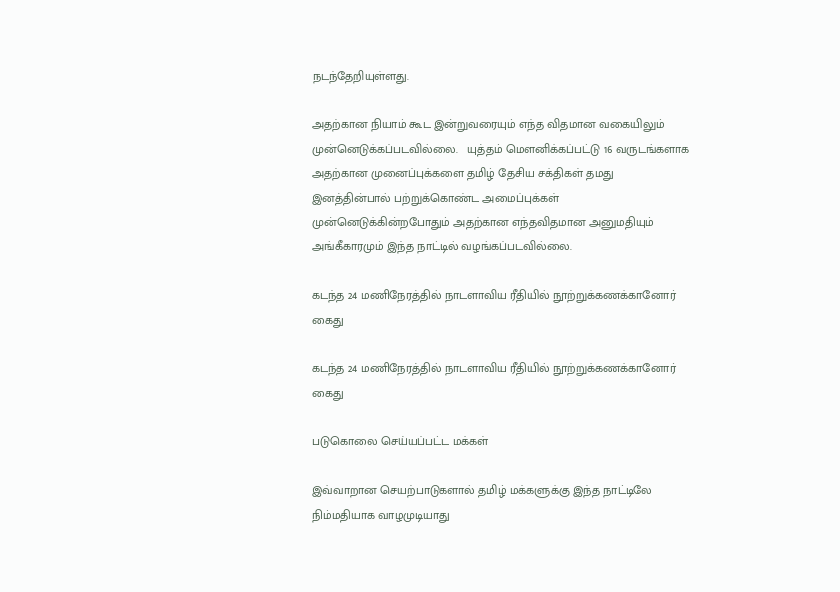நடந்தேறியுள்ளது.

அதற்கான நியாம் கூட இன்றுவரையும் எந்த விதமான வகையிலும் முன்னெடுக்கப்படவில்லை.   யுத்தம் மௌனிக்கப்பட்டு 16 வருடங்களாக அதற்கான முனைப்புக்களை தமிழ் தேசிய சக்திகள் தமது இனத்தின்பால் பற்றுக்கொண்ட அமைப்புக்கள் முன்னெடுக்கின்றபோதும் அதற்கான எந்தவிதமான அனுமதியும் அங்கீகாரமும் இந்த நாட்டில் வழங்கப்படவில்லை.

கடந்த 24 மணிநேரத்தில் நாடளாவிய ரீதியில் நூற்றுக்கணக்கானோர் கைது

கடந்த 24 மணிநேரத்தில் நாடளாவிய ரீதியில் நூற்றுக்கணக்கானோர் கைது

படுகொலை செய்யப்பட்ட மக்கள்

இவ்வாறான செயற்பாடுகளால் தமிழ் மக்களுக்கு இந்த நாட்டிலே நிம்மதியாக வாழமுடியாது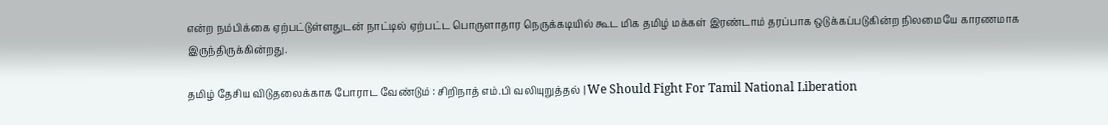என்ற நம்பிக்கை ஏற்பட்டுள்ளதுடன் நாட்டில் ஏற்பட்ட பொருளாதார நெருக்கடியில் கூட மிக தமிழ் மக்கள் இரண்டாம் தரப்பாக ஒடுக்கப்படுகின்ற நிலமையே காரணமாக இருந்திருக்கின்றது.

தமிழ் தேசிய விடுதலைக்காக போராட வேண்டும் : சிறிநாத் எம்.பி வலியுறுத்தல் | We Should Fight For Tamil National Liberation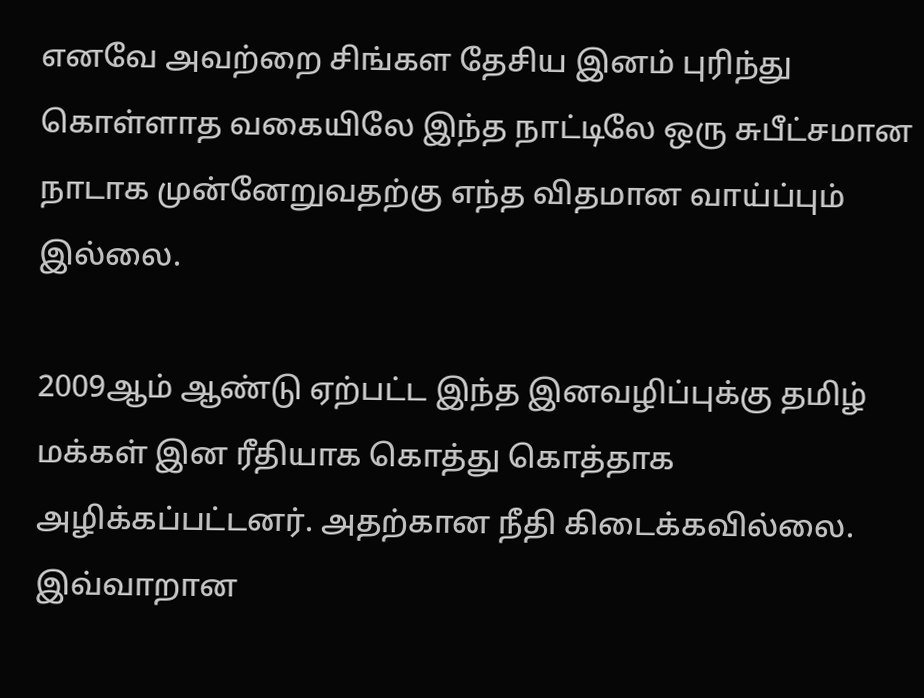எனவே அவற்றை சிங்கள தேசிய இனம் புரிந்து கொள்ளாத வகையிலே இந்த நாட்டிலே ஒரு சுபீட்சமான நாடாக முன்னேறுவதற்கு எந்த விதமான வாய்ப்பும் இல்லை.

2009ஆம் ஆண்டு ஏற்பட்ட இந்த இனவழிப்புக்கு தமிழ் மக்கள் இன ரீதியாக கொத்து கொத்தாக அழிக்கப்பட்டனர். அதற்கான நீதி கிடைக்கவில்லை.  இவ்வாறான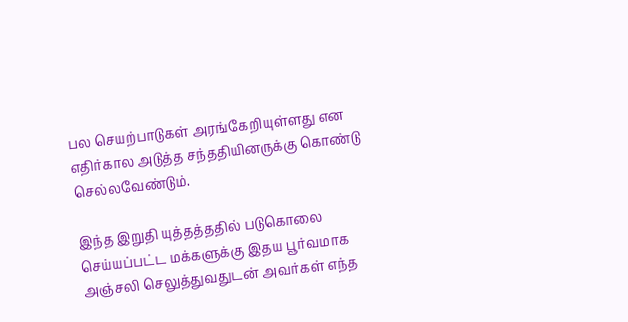பல செயற்பாடுகள் அரங்கேறியுள்ளது என எதிர்கால அடுத்த சந்ததியினருக்கு கொண்டு செல்லவேண்டும்.

இந்த இறுதி யுத்தத்ததில் படுகொலை செய்யப்பட்ட மக்களுக்கு இதய பூர்வமாக அஞ்சலி செலுத்துவதுடன் அவர்கள் எந்த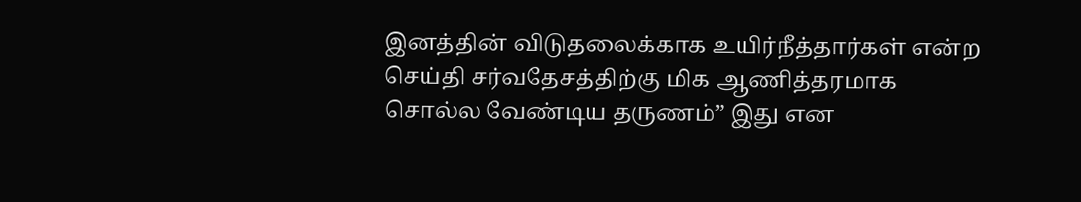இனத்தின் விடுதலைக்காக உயிர்நீத்தார்கள் என்ற செய்தி சர்வதேசத்திற்கு மிக ஆணித்தரமாக சொல்ல வேண்டிய தருணம்” இது என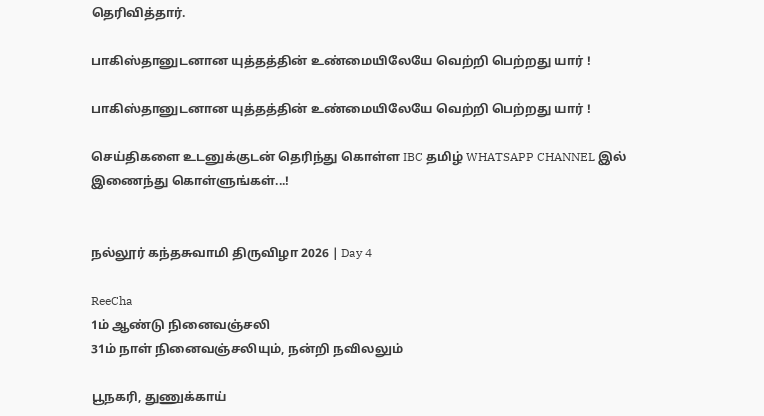தெரிவித்தார்.

பாகிஸ்தானுடனான யுத்தத்தின் உண்மையிலேயே வெற்றி பெற்றது யார் !

பாகிஸ்தானுடனான யுத்தத்தின் உண்மையிலேயே வெற்றி பெற்றது யார் !

செய்திகளை உடனுக்குடன் தெரிந்து கொள்ள IBC தமிழ் WHATSAPP CHANNEL இல் இணைந்து கொள்ளுங்கள்...!


நல்லூர் கந்தசுவாமி திருவிழா 2026 | Day 4

ReeCha
1ம் ஆண்டு நினைவஞ்சலி
31ம் நாள் நினைவஞ்சலியும், நன்றி நவிலலும்

பூநகரி, துணுக்காய்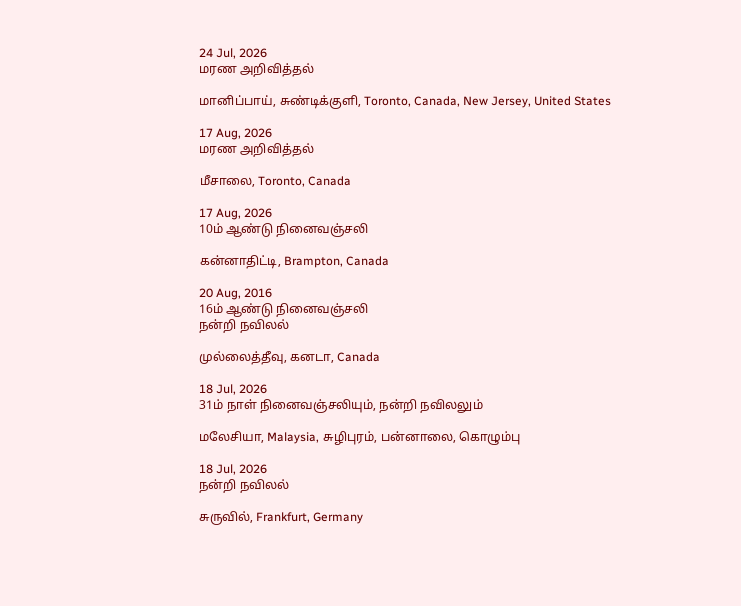24 Jul, 2026
மரண அறிவித்தல்

மானிப்பாய், சுண்டிக்குளி, Toronto, Canada, New Jersey, United States

17 Aug, 2026
மரண அறிவித்தல்

மீசாலை, Toronto, Canada

17 Aug, 2026
10ம் ஆண்டு நினைவஞ்சலி

கன்னாதிட்டி, Brampton, Canada

20 Aug, 2016
16ம் ஆண்டு நினைவஞ்சலி
நன்றி நவிலல்

முல்லைத்தீவு, கனடா, Canada

18 Jul, 2026
31ம் நாள் நினைவஞ்சலியும், நன்றி நவிலலும்

மலேசியா, Malaysia, சுழிபுரம், பன்னாலை, கொழும்பு

18 Jul, 2026
நன்றி நவிலல்

சுருவில், Frankfurt, Germany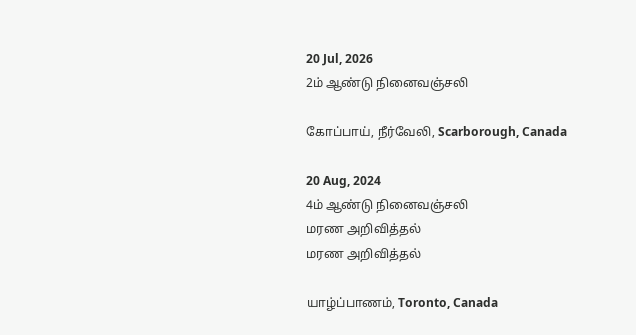20 Jul, 2026
2ம் ஆண்டு நினைவஞ்சலி

கோப்பாய், நீர்வேலி, Scarborough, Canada

20 Aug, 2024
4ம் ஆண்டு நினைவஞ்சலி
மரண அறிவித்தல்
மரண அறிவித்தல்

யாழ்ப்பாணம், Toronto, Canada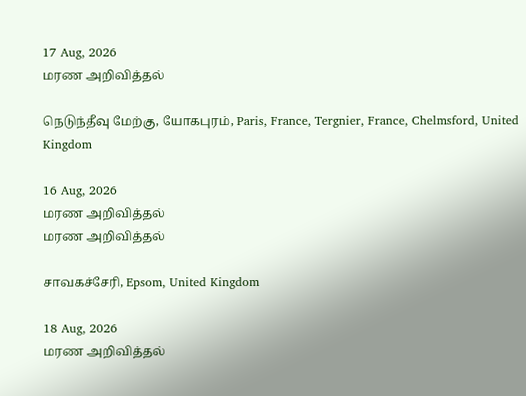17 Aug, 2026
மரண அறிவித்தல்

நெடுந்தீவு மேற்கு, யோகபுரம், Paris, France, Tergnier, France, Chelmsford, United Kingdom

16 Aug, 2026
மரண அறிவித்தல்
மரண அறிவித்தல்

சாவகச்சேரி, Epsom, United Kingdom

18 Aug, 2026
மரண அறிவித்தல்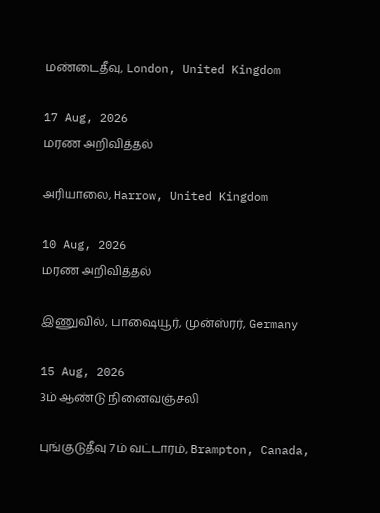மண்டைதீவு, London, United Kingdom

17 Aug, 2026
மரண அறிவித்தல்

அரியாலை, Harrow, United Kingdom

10 Aug, 2026
மரண அறிவித்தல்

இணுவில், பாஷையூர், முன்ஸ்ரர், Germany

15 Aug, 2026
3ம் ஆண்டு நினைவஞ்சலி

புங்குடுதீவு 7ம் வட்டாரம், Brampton, Canada,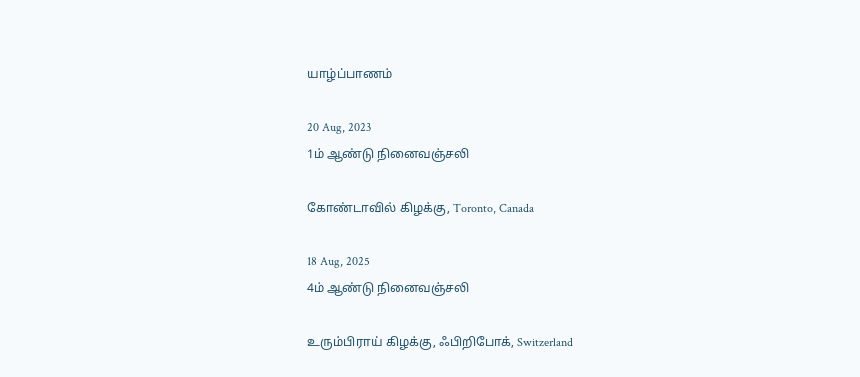யாழ்ப்பாணம்

20 Aug, 2023
1ம் ஆண்டு நினைவஞ்சலி

கோண்டாவில் கிழக்கு, Toronto, Canada

18 Aug, 2025
4ம் ஆண்டு நினைவஞ்சலி

உரும்பிராய் கிழக்கு, ஃபிறிபோக், Switzerland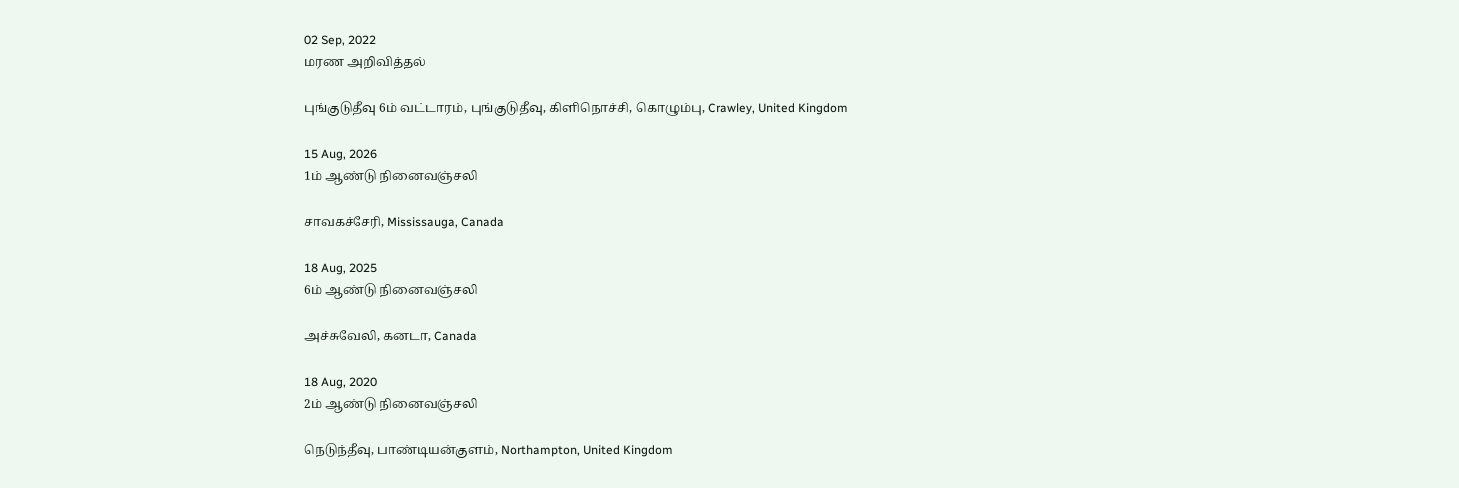02 Sep, 2022
மரண அறிவித்தல்

புங்குடுதீவு 6ம் வட்டாரம், புங்குடுதீவு, கிளிநொச்சி, கொழும்பு, Crawley, United Kingdom

15 Aug, 2026
1ம் ஆண்டு நினைவஞ்சலி

சாவகச்சேரி, Mississauga, Canada

18 Aug, 2025
6ம் ஆண்டு நினைவஞ்சலி

அச்சுவேலி, கனடா, Canada

18 Aug, 2020
2ம் ஆண்டு நினைவஞ்சலி

நெடுந்தீவு, பாண்டியன்குளம், Northampton, United Kingdom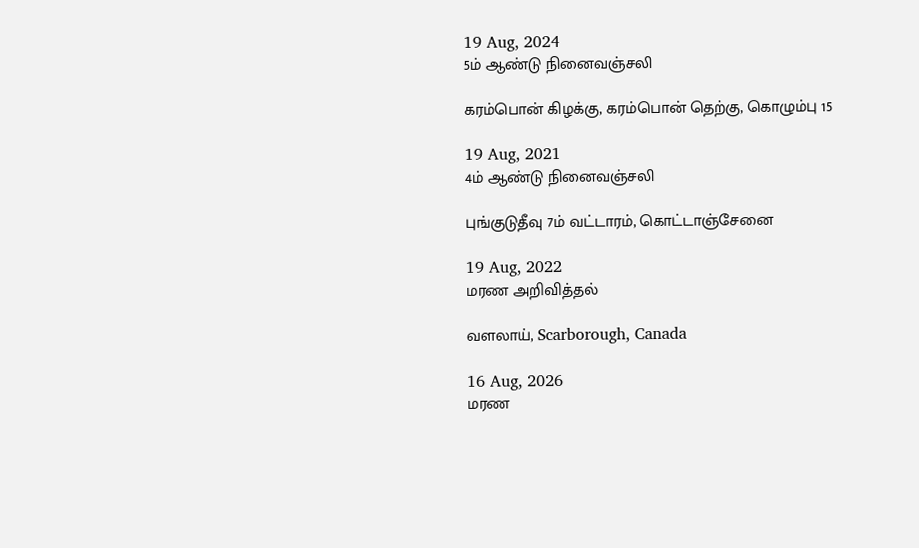19 Aug, 2024
5ம் ஆண்டு நினைவஞ்சலி

கரம்பொன் கிழக்கு, கரம்பொன் தெற்கு, கொழும்பு 15

19 Aug, 2021
4ம் ஆண்டு நினைவஞ்சலி

புங்குடுதீவு 7ம் வட்டாரம், கொட்டாஞ்சேனை

19 Aug, 2022
மரண அறிவித்தல்

வளலாய், Scarborough, Canada

16 Aug, 2026
மரண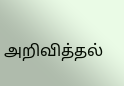அறிவித்தல்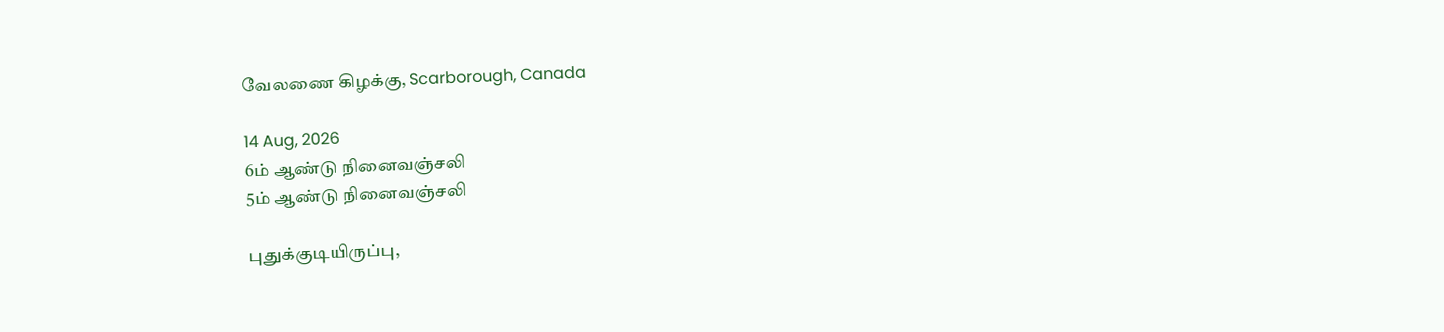வேலணை கிழக்கு, Scarborough, Canada

14 Aug, 2026
6ம் ஆண்டு நினைவஞ்சலி
5ம் ஆண்டு நினைவஞ்சலி

புதுக்குடியிருப்பு,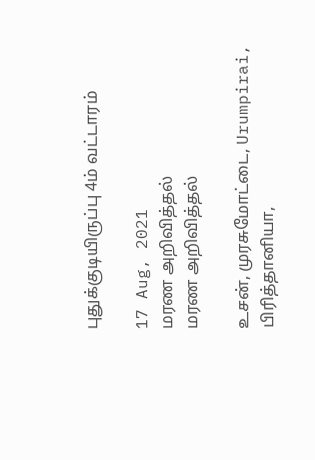புதுக்குடியிருப்பு 4ம் வட்டாரம்

17 Aug, 2021
மரண அறிவித்தல்
மரண அறிவித்தல்

உசன், முரசுமோட்டை, Urumpirai, பிரித்தானியா,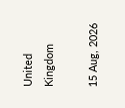United Kingdom

15 Aug, 2026